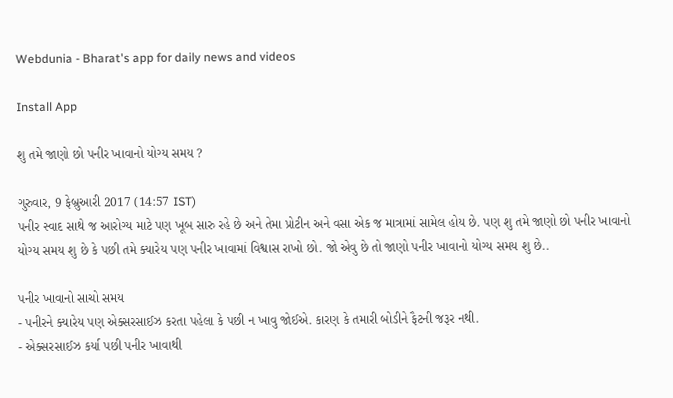Webdunia - Bharat's app for daily news and videos

Install App

શુ તમે જાણો છો પનીર ખાવાનો યોગ્ય સમય ?

ગુરુવાર, 9 ફેબ્રુઆરી 2017 (14:57 IST)
પનીર સ્વાદ સાથે જ આરોગ્ય માટે પણ ખૂબ સારુ રહે છે અને તેમા પ્રોટીન અને વસા એક જ માત્રામાં સામેલ હોય છે. પણ શુ તમે જાણો છો પનીર ખાવાનો યોગ્ય સમય શુ છે કે પછી તમે ક્યારેય પણ પનીર ખાવામાં વિશ્વાસ રાખો છો. જો એવુ છે તો જાણો પનીર ખાવાનો યોગ્ય સમય શુ છે..

પનીર ખાવાનો સાચો સમય
- પનીરને ક્યારેય પણ એક્સરસાઈઝ કરતા પહેલા કે પછી ન ખાવુ જોઈએ. કારણ કે તમારી બોડીને ફૈટની જરૂર નથી.
- એક્સરસાઈઝ કર્યા પછી પનીર ખાવાથી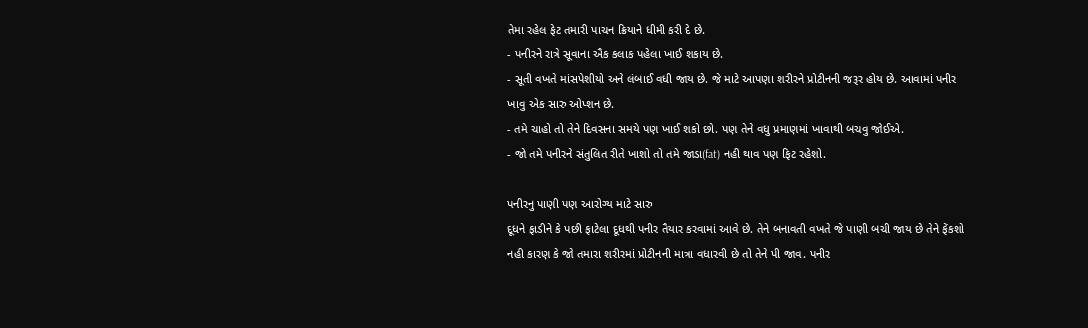તેમા રહેલ ફેટ તમારી પાચન ક્રિયાને ધીમી કરી દે છે.
- પનીરને રાત્રે સૂવાના ઐક કલાક પહેલા ખાઈ શકાય છે.
- સૂતી વખતે માંસપેશીયો અને લંબાઈ વધી જાય છે. જે માટે આપણા શરીરને પ્રોટીનની જરૂર હોય છે. આવામાં પનીર ખાવુ એક સારુ ઓપ્શન છે.
- તમે ચાહો તો તેને દિવસના સમયે પણ ખાઈ શકો છો. પણ તેને વધુ પ્રમાણમાં ખાવાથી બચવુ જોઈએ.
- જો તમે પનીરને સંતુલિત રીતે ખાશો તો તમે જાડા(fat) નહી થાવ પણ ફિટ રહેશો.

પનીરનુ પાણી પણ આરોગ્ય માટે સારુ
દૂધને ફાડીને કે પછી ફાટેલા દૂધથી પનીર તૈયાર કરવામાં આવે છે. તેને બનાવતી વખતે જે પાણી બચી જાય છે તેને ફેંકશો નહી કારણ કે જો તમારા શરીરમાં પ્રોટીનની માત્રા વધારવી છે તો તેને પી જાવ. પનીર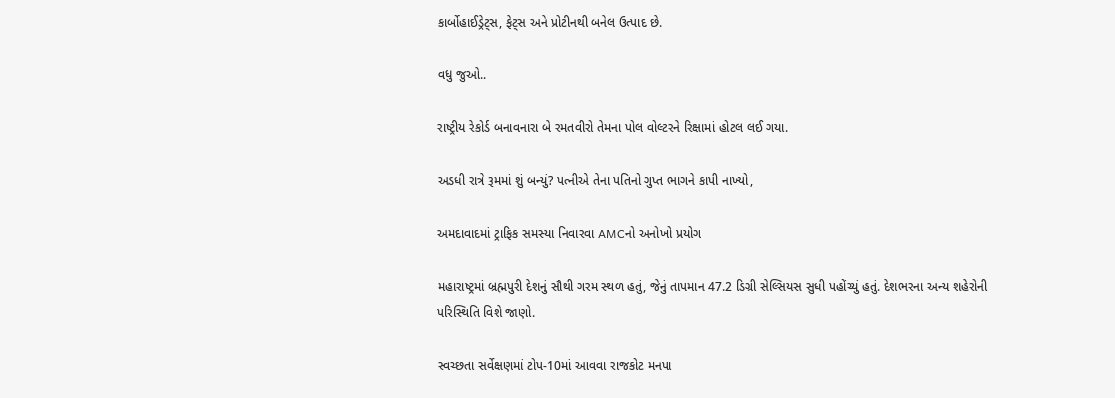કાર્બોહાઈડ્રેટ્સ, ફેટ્સ અને પ્રોટીનથી બનેલ ઉત્પાદ છે.

વધુ જુઓ..

રાષ્ટ્રીય રેકોર્ડ બનાવનારા બે રમતવીરો તેમના પોલ વોલ્ટરને રિક્ષામાં હોટલ લઈ ગયા.

અડધી રાત્રે રૂમમાં શું બન્યું? પત્નીએ તેના પતિનો ગુપ્ત ભાગને કાપી નાખ્યો,

અમદાવાદમાં ટ્રાફિક સમસ્યા નિવારવા AMCનો અનોખો પ્રયોગ

મહારાષ્ટ્રમાં બ્રહ્મપુરી દેશનું સૌથી ગરમ સ્થળ હતું, જેનું તાપમાન 47.2 ડિગ્રી સેલ્સિયસ સુધી પહોંચ્યું હતું. દેશભરના અન્ય શહેરોની પરિસ્થિતિ વિશે જાણો.

સ્વચ્છતા સર્વેક્ષણમાં ટોપ-10માં આવવા રાજકોટ મનપા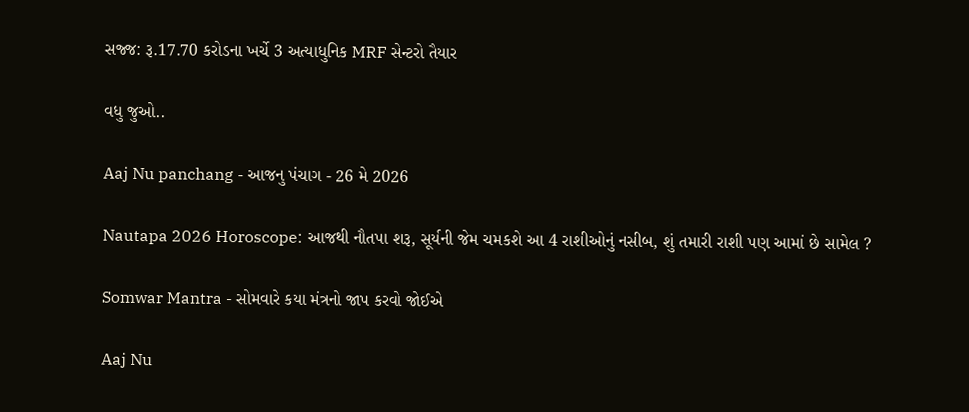સજ્જ: રૂ.17.70 કરોડના ખર્ચે 3 અત્યાધુનિક MRF સેન્ટરો તૈયાર

વધુ જુઓ..

Aaj Nu panchang - આજનુ પંચાગ - 26 મે 2026

Nautapa 2026 Horoscope: આજથી નૌતપા શરૂ, સૂર્યની જેમ ચમકશે આ 4 રાશીઓનું નસીબ, શું તમારી રાશી પણ આમાં છે સામેલ ?

Somwar Mantra - સોમવારે કયા મંત્રનો જાપ કરવો જોઈએ

Aaj Nu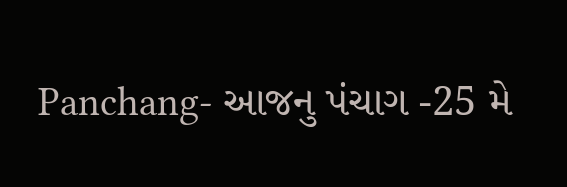Panchang- આજનુ પંચાગ -25 મે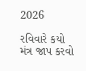2026

રવિવારે કયો મંત્ર જાપ કરવો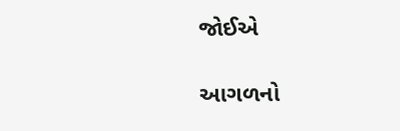જોઈએ

આગળનો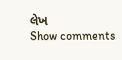લેખ
Show comments